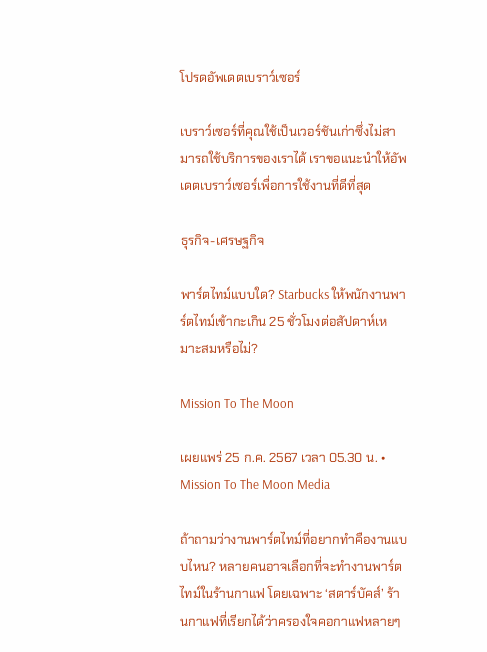โปรดอัพเดตเบราว์เซอร์

เบราว์เซอร์ที่คุณใช้เป็นเวอร์ชันเก่าซึ่งไม่สามารถใช้บริการของเราได้ เราขอแนะนำให้อัพเดตเบราว์เซอร์เพื่อการใช้งานที่ดีที่สุด

ธุรกิจ-เศรษฐกิจ

พาร์ตไทม์แบบใด? Starbucks ให้พนักงานพาร์ตไทม์เข้ากะเกิน 25 ชั่วโมงต่อสัปดาห์เหมาะสมหรือไม่?

Mission To The Moon

เผยแพร่ 25 ก.ค. 2567 เวลา 05.30 น. • Mission To The Moon Media

ถ้าถามว่างานพาร์ตไทม์ที่อยากทำคืองานแบบไหน? หลายคนอาจเลือกที่จะทำงานพาร์ตไทม์ในร้านกาแฟ โดยเฉพาะ ‘สตาร์บัคส์’ ร้านกาแฟที่เรียกได้ว่าครองใจคอกาแฟหลายๆ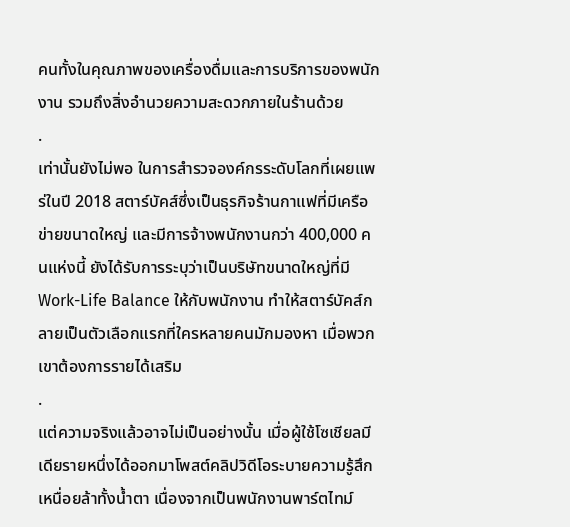คนทั้งในคุณภาพของเครื่องดื่มและการบริการของพนักงาน รวมถึงสิ่งอำนวยความสะดวกภายในร้านด้วย
.
เท่านั้นยังไม่พอ ในการสำรวจองค์กรระดับโลกที่เผยแพร่ในปี 2018 สตาร์บัคส์ซึ่งเป็นธุรกิจร้านกาแฟที่มีเครือข่ายขนาดใหญ่ และมีการจ้างพนักงานกว่า 400,000 คนแห่งนี้ ยังได้รับการระบุว่าเป็นบริษัทขนาดใหญ่ที่มี Work-Life Balance ให้กับพนักงาน ทำให้สตาร์บัคส์กลายเป็นตัวเลือกแรกที่ใครหลายคนมักมองหา เมื่อพวกเขาต้องการรายได้เสริม
.
แต่ความจริงแล้วอาจไม่เป็นอย่างนั้น เมื่อผู้ใช้โซเชียลมีเดียรายหนึ่งได้ออกมาโพสต์คลิปวิดีโอระบายความรู้สึกเหนื่อยล้าทั้งน้ำตา เนื่องจากเป็นพนักงานพาร์ตไทม์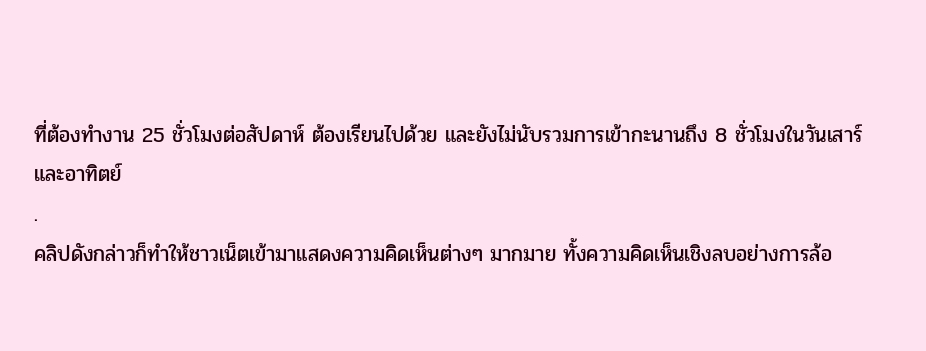ที่ต้องทำงาน 25 ชั่วโมงต่อสัปดาห์ ต้องเรียนไปด้วย และยังไม่นับรวมการเข้ากะนานถึง 8 ชั่วโมงในวันเสาร์และอาทิตย์
.
คลิปดังกล่าวก็ทำให้ชาวเน็ตเข้ามาแสดงความคิดเห็นต่างๆ มากมาย ทั้งความคิดเห็นเชิงลบอย่างการล้อ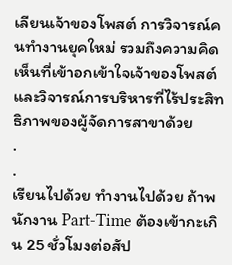เลียนเจ้าของโพสต์ การวิจารณ์คนทำงานยุคใหม่ รวมถึงความคิดเห็นที่เข้าอกเข้าใจเจ้าของโพสต์ และวิจารณ์การบริหารที่ไร้ประสิทธิภาพของผู้จัดการสาขาด้วย
.
.
เรียนไปด้วย ทำงานไปด้วย ถ้าพนักงาน Part-Time ต้องเข้ากะเกิน 25 ชั่วโมงต่อสัป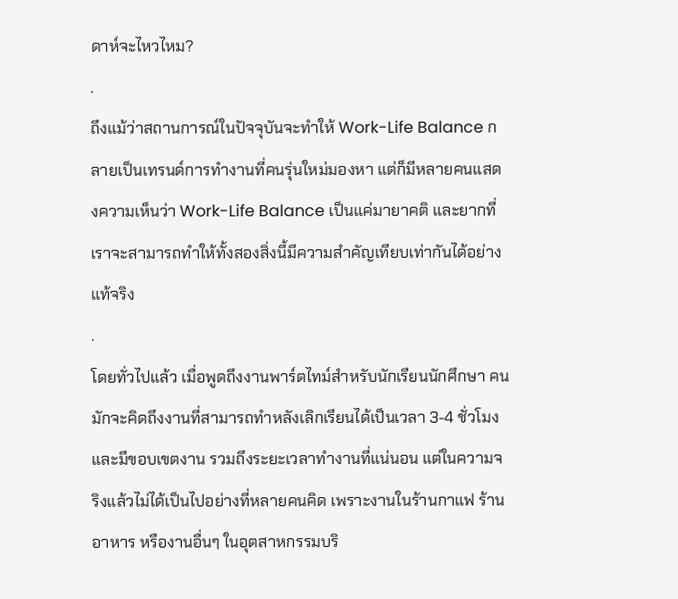ดาห์จะไหวไหม?
.
ถึงแม้ว่าสถานการณ์ในปัจจุบันจะทำให้ Work-Life Balance กลายเป็นเทรนด์การทำงานที่คนรุ่นใหม่มองหา แต่ก็มีหลายคนแสดงความเห็นว่า Work-Life Balance เป็นแค่มายาคติ และยากที่เราจะสามารถทำให้ทั้งสองสิ่งนี้มีความสำคัญเทียบเท่ากันได้อย่างแท้จริง
.
โดยทั่วไปแล้ว เมื่อพูดถึงงานพาร์ตไทม์สำหรับนักเรียนนักศึกษา คนมักจะคิดถึงงานที่สามารถทำหลังเลิกเรียนได้เป็นเวลา 3-4 ชั่วโมง และมีขอบเขตงาน รวมถึงระยะเวลาทำงานที่แน่นอน แต่ในความจริงแล้วไม่ได้เป็นไปอย่างที่หลายคนคิด เพราะงานในร้านกาแฟ ร้านอาหาร หรืองานอื่นๆ ในอุตสาหกรรมบริ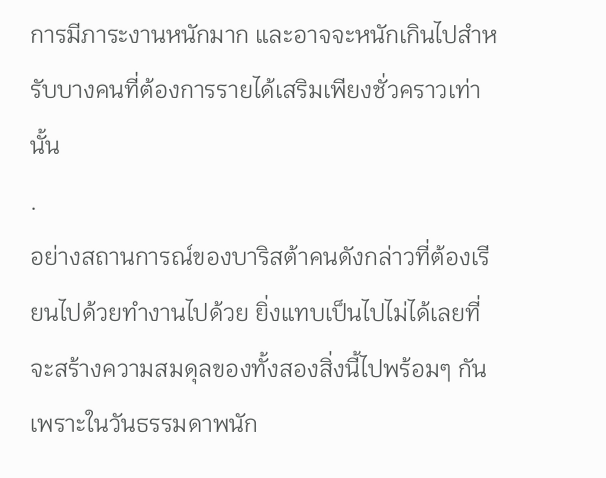การมีภาระงานหนักมาก และอาจจะหนักเกินไปสำหรับบางคนที่ต้องการรายได้เสริมเพียงชั่วคราวเท่านั้น
.
อย่างสถานการณ์ของบาริสต้าคนดังกล่าวที่ต้องเรียนไปด้วยทำงานไปด้วย ยิ่งแทบเป็นไปไม่ได้เลยที่จะสร้างความสมดุลของทั้งสองสิ่งนี้ไปพร้อมๆ กัน เพราะในวันธรรมดาพนัก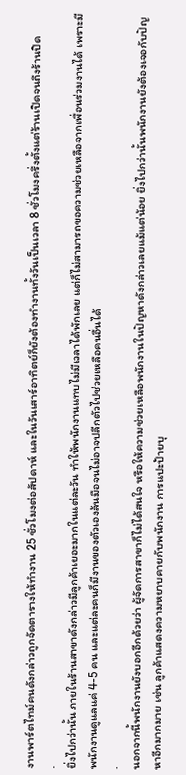งานพาร์ตไทม์คนดังกล่าวถูกจัดตารางให้ทำงาน 25 ชั่วโมงต่อสัปดาห์ และในวันเสาร์อาทิตย์ก็ยังต้องทำงานทั้งวันเป็นเวลา 8 ชั่วโมงครึ่งตั้งแต่ร้านเปิดจนถึงร้านปิด
.
ยิ่งไปกว่านั้น ภายในร้านสาขาดังกล่าวมีลูกค้าเยอะมากในแต่ละวัน ทำให้พนักงานแทบไม่มีเวลาได้พักเลย แต่ก็ไม่สามารถขอความช่วยเหลือจากเพื่อนร่วมงานได้ เพราะมีพนักงานดูแลแค่ 4-5 คน และแต่ละคนก็มีงานของตัวเองล้นมือจนไม่อาจปลีกตัวไปช่วยเหลือคนอื่นได้
.
นอกจากนี้พนักงานยังบอกอีกด้วยว่า ผู้จัดการสาขาก็ไม่ได้สนใจ หรือให้ความช่วยเหลือพนักงานในปัญหาดังกล่าวเลยแม้แต่น้อย ยิ่งไปกว่านั้นพนักงานยังต้องเจอกับปัญหาอีกมากมาย เช่น ลูกค้าแสดงความหยาบคายกับพนักงาน การแปะป้ายบุ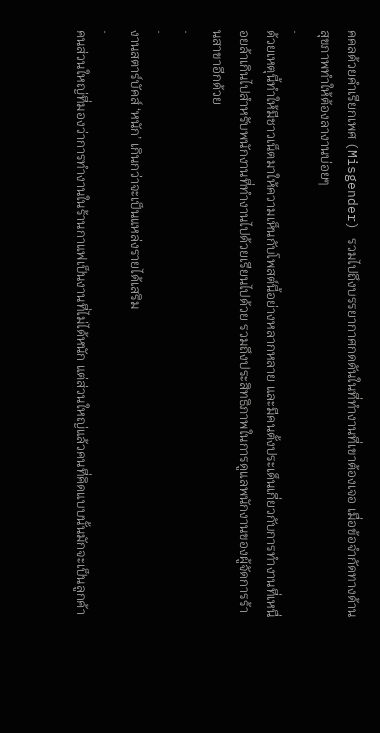คคลด้วยคำเรียกเพศ (Misgender) รวมไปถึงบรรยากาศกดดันในที่ทำงานที่เขาต้องเจอ เมื่อข้อจำกัดทางด้านสุขภาพทำให้ต้องลางานบ่อยๆ
.
ด้วยเหตุนี้ทำให้มีชาวเน็ตมาให้ความเห็นกับโพสต์นี้อย่างหลากหลาย และมีคนตั้งประเด็นเกี่ยวกับการทำงานที่เหนื่อยล้าเกินไปสำหรับพนักงานที่ทำงานไปด้วยเรียนไปด้วย รวมถึงประสิทธิภาพในการดูแลพนักงานของผู้จัดการร้านสาขาอีกด้วย
.
.
งานสตาร์บัคส์ ‘หนัก’ เกินกว่าจะเป็นแหล่งรายได้เสริม
.
คนส่วนใหญ่ที่มองว่าการทำงานในร้านกาแฟเป็นงานที่ไม่ได้หนัก แต่ส่วนใหญ่แล้วคนที่คิดแบบนั้นมักจะเป็นลูกค้า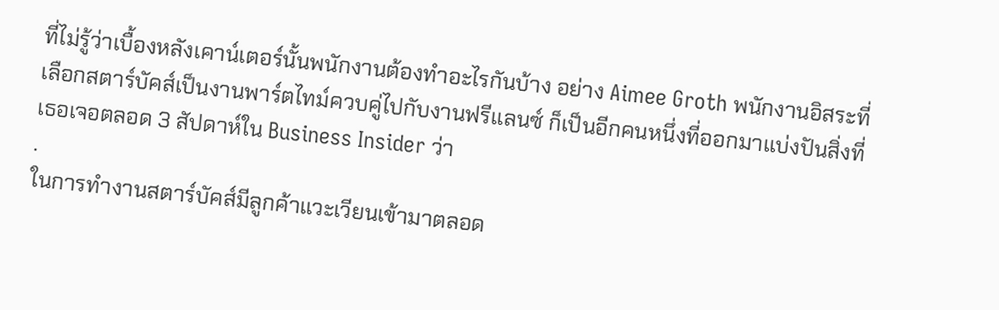ที่ไม่รู้ว่าเบื้องหลังเคาน์เตอร์นั้นพนักงานต้องทำอะไรกันบ้าง อย่าง Aimee Groth พนักงานอิสระที่เลือกสตาร์บัคส์เป็นงานพาร์ตไทม์ควบคู่ไปกับงานฟรีแลนซ์ ก็เป็นอีกคนหนึ่งที่ออกมาแบ่งปันสิ่งที่เธอเจอตลอด 3 สัปดาห์ใน Business Insider ว่า
.
ในการทำงานสตาร์บัคส์มีลูกค้าแวะเวียนเข้ามาตลอด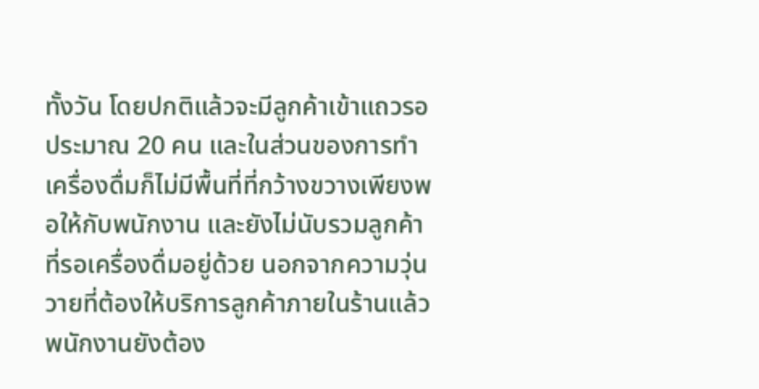ทั้งวัน โดยปกติแล้วจะมีลูกค้าเข้าแถวรอประมาณ 20 คน และในส่วนของการทำเครื่องดื่มก็ไม่มีพื้นที่ที่กว้างขวางเพียงพอให้กับพนักงาน และยังไม่นับรวมลูกค้าที่รอเครื่องดื่มอยู่ด้วย นอกจากความวุ่นวายที่ต้องให้บริการลูกค้าภายในร้านแล้ว พนักงานยังต้อง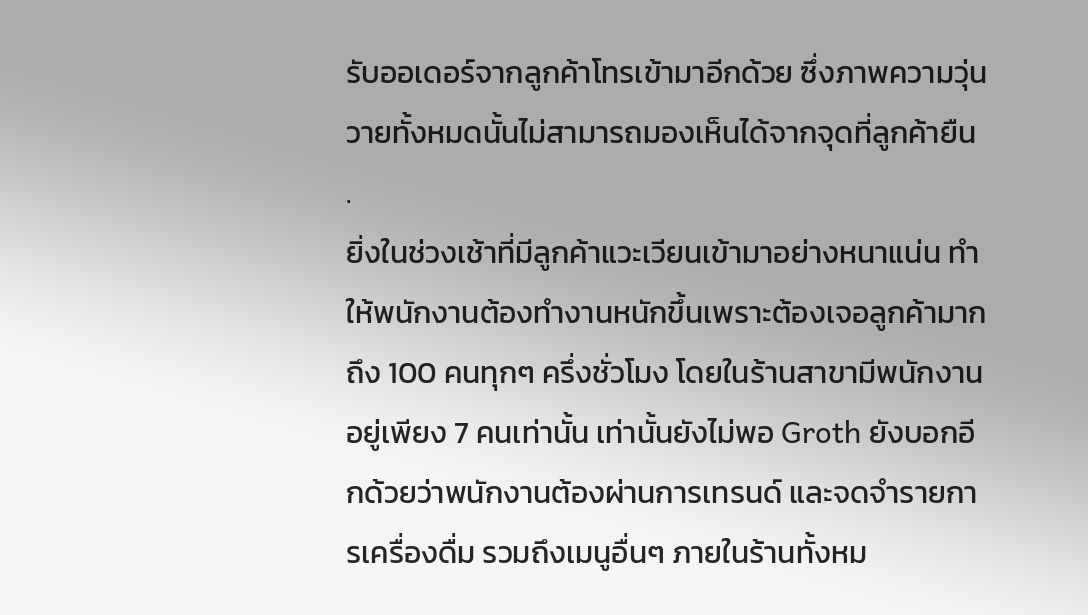รับออเดอร์จากลูกค้าโทรเข้ามาอีกด้วย ซึ่งภาพความวุ่นวายทั้งหมดนั้นไม่สามารถมองเห็นได้จากจุดที่ลูกค้ายืน
.
ยิ่งในช่วงเช้าที่มีลูกค้าแวะเวียนเข้ามาอย่างหนาแน่น ทำให้พนักงานต้องทำงานหนักขึ้นเพราะต้องเจอลูกค้ามากถึง 100 คนทุกๆ ครึ่งชั่วโมง โดยในร้านสาขามีพนักงานอยู่เพียง 7 คนเท่านั้น เท่านั้นยังไม่พอ Groth ยังบอกอีกด้วยว่าพนักงานต้องผ่านการเทรนด์ และจดจำรายการเครื่องดื่ม รวมถึงเมนูอื่นๆ ภายในร้านทั้งหม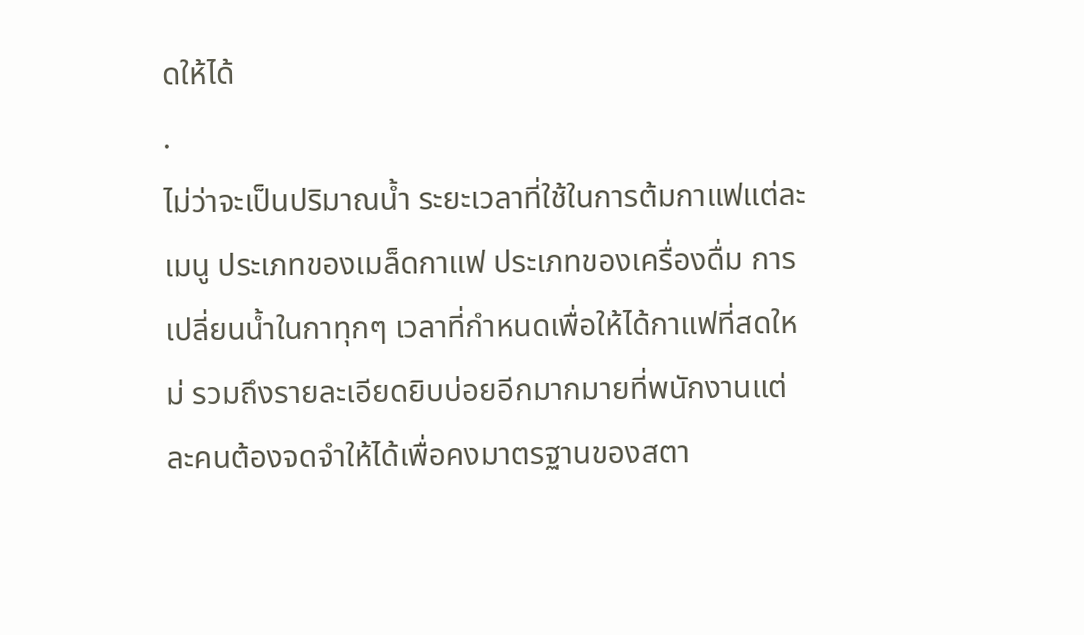ดให้ได้
.
ไม่ว่าจะเป็นปริมาณน้ำ ระยะเวลาที่ใช้ในการต้มกาแฟแต่ละเมนู ประเภทของเมล็ดกาแฟ ประเภทของเครื่องดื่ม การเปลี่ยนน้ำในกาทุกๆ เวลาที่กำหนดเพื่อให้ได้กาแฟที่สดใหม่ รวมถึงรายละเอียดยิบบ่อยอีกมากมายที่พนักงานแต่ละคนต้องจดจำให้ได้เพื่อคงมาตรฐานของสตา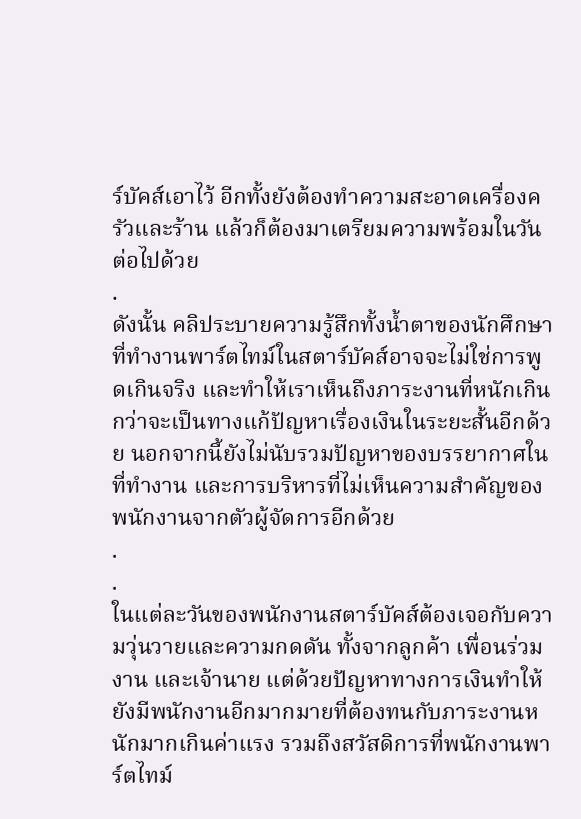ร์บัคส์เอาไว้ อีกทั้งยังต้องทำความสะอาดเครื่องครัวและร้าน แล้วก็ต้องมาเตรียมความพร้อมในวันต่อไปด้วย
.
ดังนั้น คลิประบายความรู้สึกทั้งน้ำตาของนักศึกษาที่ทำงานพาร์ตไทม์ในสตาร์บัคส์อาจจะไม่ใช่การพูดเกินจริง และทำให้เราเห็นถึงภาระงานที่หนักเกินกว่าจะเป็นทางแก้ปัญหาเรื่องเงินในระยะสั้นอีกด้วย นอกจากนี้ยังไม่นับรวมปัญหาของบรรยากาศในที่ทำงาน และการบริหารที่ไม่เห็นความสำคัญของพนักงานจากตัวผู้จัดการอีกด้วย
.
.
ในแต่ละวันของพนักงานสตาร์บัคส์ต้องเจอกับความวุ่นวายและความกดดัน ทั้งจากลูกค้า เพื่อนร่วมงาน และเจ้านาย แต่ด้วยปัญหาทางการเงินทำให้ยังมีพนักงานอีกมากมายที่ต้องทนกับภาระงานหนักมากเกินค่าแรง รวมถึงสวัสดิการที่พนักงานพาร์ตไทม์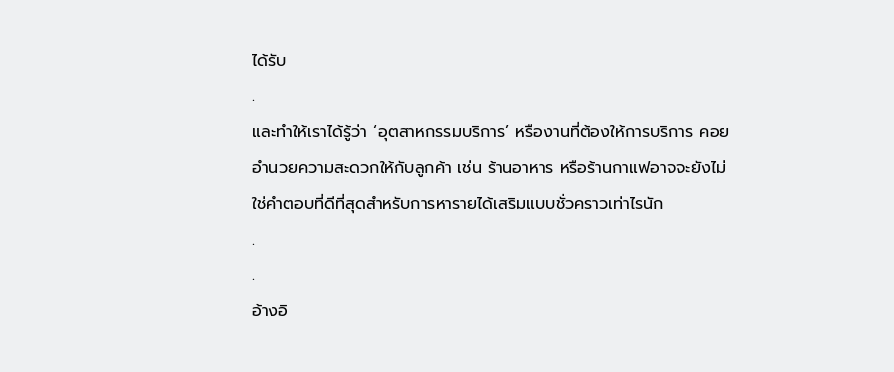ได้รับ
.
และทำให้เราได้รู้ว่า ‘อุตสาหกรรมบริการ’ หรืองานที่ต้องให้การบริการ คอยอำนวยความสะดวกให้กับลูกค้า เช่น ร้านอาหาร หรือร้านกาแฟอาจจะยังไม่ใช่คำตอบที่ดีที่สุดสำหรับการหารายได้เสริมแบบชั่วคราวเท่าไรนัก
.
.
อ้างอิ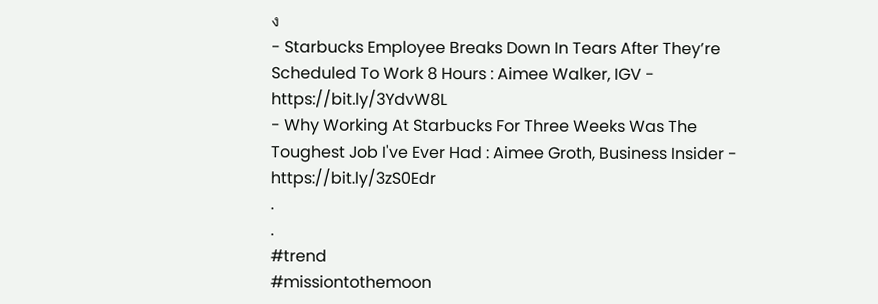ง
- Starbucks Employee Breaks Down In Tears After They’re Scheduled To Work 8 Hours : Aimee Walker, IGV - https://bit.ly/3YdvW8L
- Why Working At Starbucks For Three Weeks Was The Toughest Job I've Ever Had : Aimee Groth, Business Insider - https://bit.ly/3zS0Edr
.
.
#trend
#missiontothemoon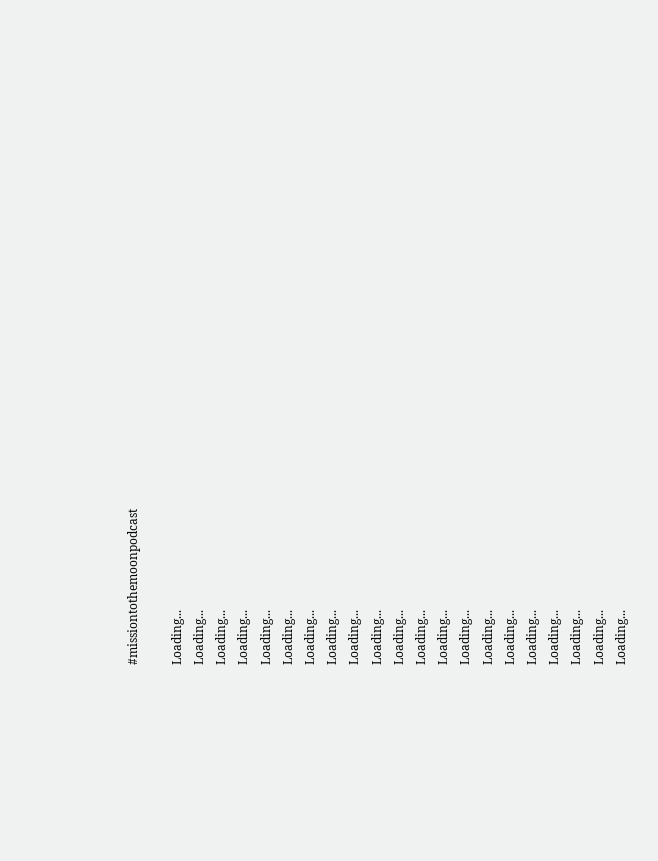#missiontothemoonpodcast

Loading...
Loading...
Loading...
Loading...
Loading...
Loading...
Loading...
Loading...
Loading...
Loading...
Loading...
Loading...
Loading...
Loading...
Loading...
Loading...
Loading...
Loading...
Loading...
Loading...
Loading...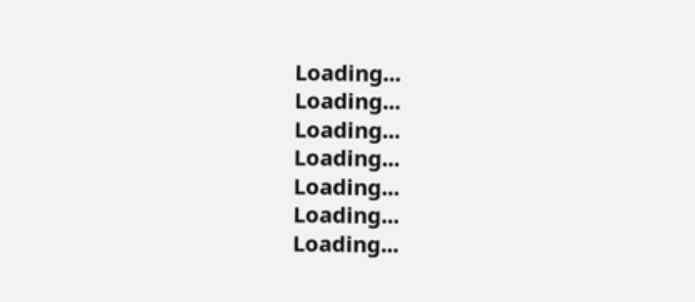Loading...
Loading...
Loading...
Loading...
Loading...
Loading...
Loading...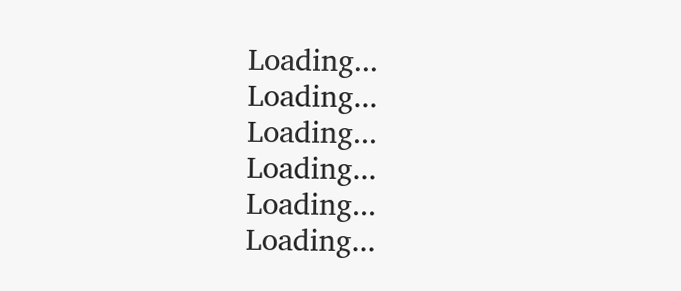Loading...
Loading...
Loading...
Loading...
Loading...
Loading...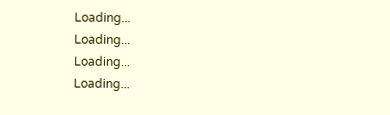Loading...
Loading...
Loading...
Loading...